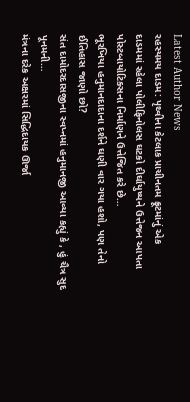Latest Author News
રહસ્યમય દાડમ: પૃથ્વીના કેટલાક પ્રાચીનતમ ફ્રૂટમાંનું એક
દાડમમાં રહેલા પોલીફિનોલસ ઘટકો દીર્ઘાયુષ્યને ઉત્તેજન આપતા પોસ્ટબાયોટિક્સના નિર્માણને ઉત્તેજિત કરે છે…
ભૂરખિયા હનુમાનદાદાના દર્શને ઘણી વાર ગયા હશો, પણ તેનો ઈતિહાસ જાણો છો?
સંત દામોદરદાસજીના સ્વપ્નમાં હનુમાનજી આવ્યા કહ્યું કે , હું ચૈત્ર સુદ પૂનમની…
મંત્રના દરેક અક્ષરમાં સિદ્ધિદાયક ઊર્જા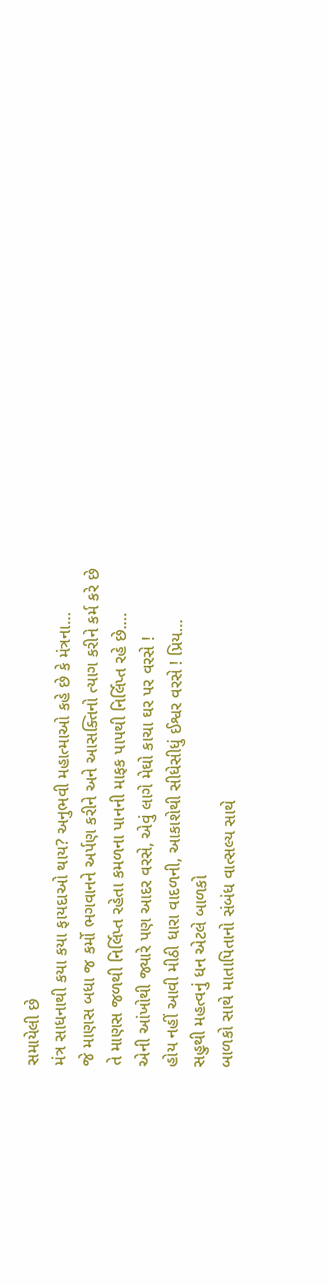સમાયેલી છે
મંત્ર સાધનાથી કયા કયા ફાયદાઓ થાય? અનુભવી મહાત્માઓ કહે છે કે મંત્રના…
જે માણસ બધા જ કર્મો ભગવાનને અર્પણ કરીને અને આસક્તિનો ત્યાગ કરીને કર્મ કરે છે
તે માણસ જળથી નિર્લિપ્ત રહેતા કમળના પાનની માફક પાપથી નિર્લિપ્ત રહે છે.…
એની આંખોથી જ્યારે પણ આદર વરસે, એવું લાગે મેઘો કાચા ઘર પર વરસે !
હોય નહીં આવી મીઠી ધારા વાદળની, આકાશેથી સીધેસીધું ઈશ્વર વરસે ! પ્રિય…
સહુથી મહત્વનું ધન એટલે બાળકો
બાળકો સાથે માતાપિતાનો સંબંધ વાત્સલ્ય સાથે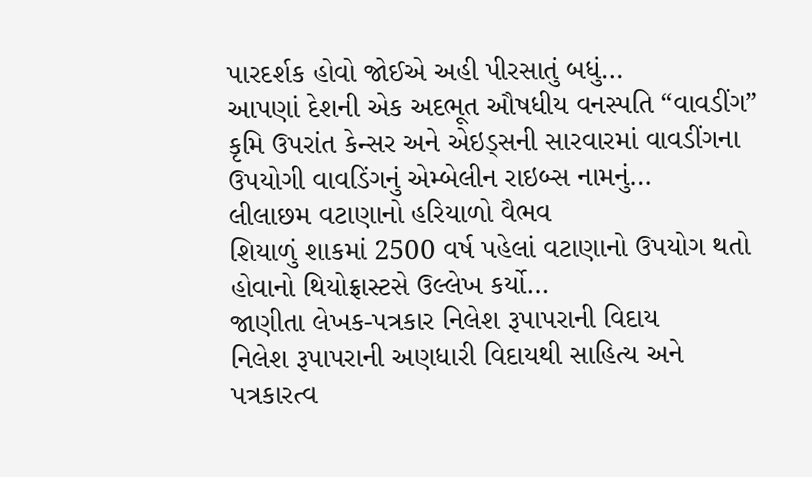પારદર્શક હોવો જોઈએ અહી પીરસાતું બધું…
આપણાં દેશની એક અદભૂત ઔષધીય વનસ્પતિ “વાવડીંગ”
કૃમિ ઉપરાંત કેન્સર અને એઇડ્સની સારવારમાં વાવડીંગના ઉપયોગી વાવડિંગનું એમ્બેલીન રાઇબ્સ નામનું…
લીલાછમ વટાણાનો હરિયાળો વૈભવ
શિયાળું શાકમાં 2500 વર્ષ પહેલાં વટાણાનો ઉપયોગ થતો હોવાનો થિયોફ્રાસ્ટસે ઉલ્લેખ કર્યો…
જાણીતા લેખક-પત્રકાર નિલેશ રૂપાપરાની વિદાય
નિલેશ રૂપાપરાની અણધારી વિદાયથી સાહિત્ય અને પત્રકારત્વ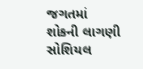જગતમાં શોકની લાગણી સોશિયલ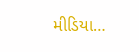મીડિયા…